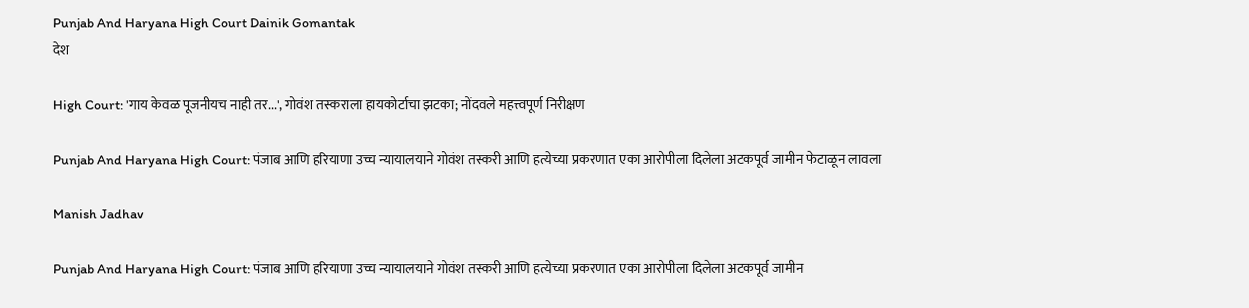Punjab And Haryana High Court Dainik Gomantak
देश

High Court: 'गाय केवळ पूजनीयच नाही तर...', गोवंश तस्कराला हायकोर्टाचा झटका; नोंदवले महत्त्वपूर्ण निरीक्षण

Punjab And Haryana High Court: पंजाब आणि हरियाणा उच्च न्यायालयाने गोवंश तस्करी आणि हत्येच्या प्रकरणात एका आरोपीला दिलेला अटकपूर्व जामीन फेटाळून लावला

Manish Jadhav

Punjab And Haryana High Court: पंजाब आणि हरियाणा उच्च न्यायालयाने गोवंश तस्करी आणि हत्येच्या प्रकरणात एका आरोपीला दिलेला अटकपूर्व जामीन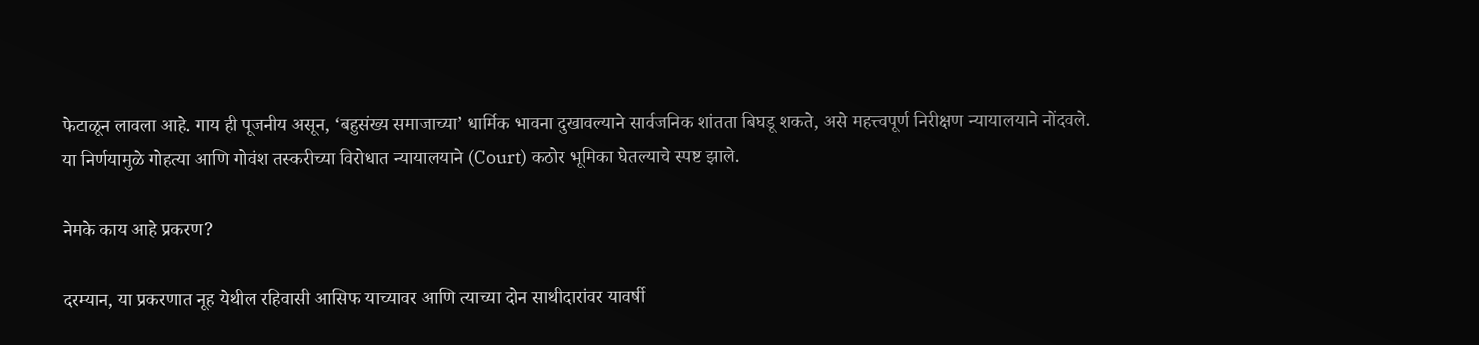फेटाळून लावला आहे. गाय ही पूजनीय असून, ‘बहुसंख्य समाजाच्या’ धार्मिक भावना दुखावल्याने सार्वजनिक शांतता बिघडू शकते, असे महत्त्वपूर्ण निरीक्षण न्यायालयाने नोंदवले. या निर्णयामुळे गोहत्या आणि गोवंश तस्करीच्या विरोधात न्यायालयाने (Court) कठोर भूमिका घेतल्याचे स्पष्ट झाले.

नेमके काय आहे प्रकरण?

दरम्यान, या प्रकरणात नूह येथील रहिवासी आसिफ याच्यावर आणि त्याच्या दोन साथीदारांवर यावर्षी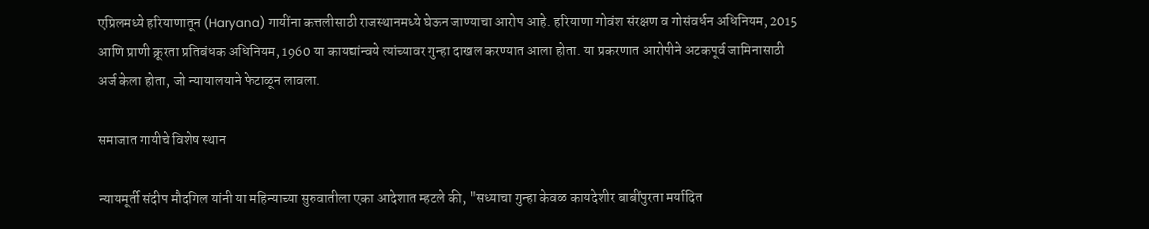एप्रिलमध्ये हरियाणातून (Haryana) गायींना कत्तलीसाठी राजस्थानमध्ये घेऊन जाण्याचा आरोप आहे. हरियाणा गोवंश संरक्षण व गोसंवर्धन अधिनियम, 2015 आणि प्राणी क्रूरता प्रतिबंधक अधिनियम, 1960 या कायद्यांन्वये त्यांच्यावर गुन्हा दाखल करण्यात आला होता. या प्रकरणात आरोपीने अटकपूर्व जामिनासाठी अर्ज केला होता, जो न्यायालयाने फेटाळून लावला.

समाजात गायीचे विशेष स्थान

न्यायमूर्ती संदीप मौदगिल यांनी या महिन्याच्या सुरुवातीला एका आदेशात म्हटले की, "सध्याचा गुन्हा केवळ कायदेशीर बाबींपुरता मर्यादित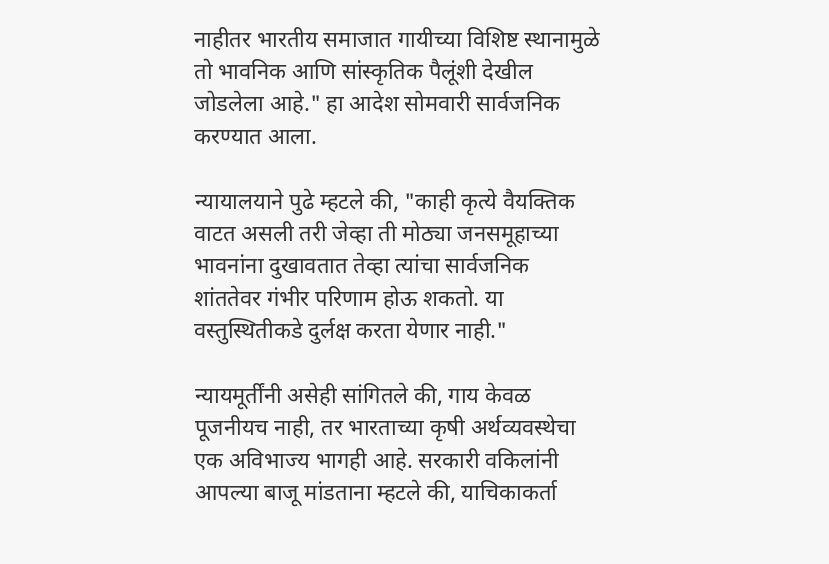नाहीतर भारतीय समाजात गायीच्या विशिष्ट स्थानामुळे तो भावनिक आणि सांस्कृतिक पैलूंशी देखील जोडलेला आहे." हा आदेश सोमवारी सार्वजनिक करण्यात आला.

न्यायालयाने पुढे म्हटले की, "काही कृत्ये वैयक्तिक वाटत असली तरी जेव्हा ती मोठ्या जनसमूहाच्या भावनांना दुखावतात तेव्हा त्यांचा सार्वजनिक शांततेवर गंभीर परिणाम होऊ शकतो. या वस्तुस्थितीकडे दुर्लक्ष करता येणार नाही."

न्यायमूर्तींनी असेही सांगितले की, गाय केवळ पूजनीयच नाही, तर भारताच्या कृषी अर्थव्यवस्थेचा एक अविभाज्य भागही आहे. सरकारी वकिलांनी आपल्या बाजू मांडताना म्हटले की, याचिकाकर्ता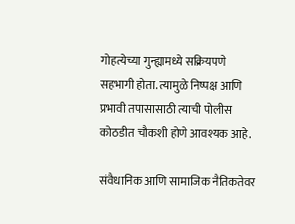गोहत्येच्या गुन्ह्यामध्ये सक्रियपणे सहभागी होता. त्यामुळे निष्पक्ष आणि प्रभावी तपासासाठी त्याची पोलीस कोठडीत चौकशी होणे आवश्यक आहे.

संवैधानिक आणि सामाजिक नैतिकतेवर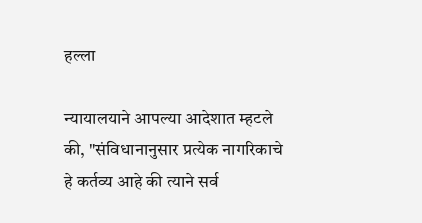हल्ला

न्यायालयाने आपल्या आदेशात म्हटले की, "संविधानानुसार प्रत्येक नागरिकाचे हे कर्तव्य आहे की त्याने सर्व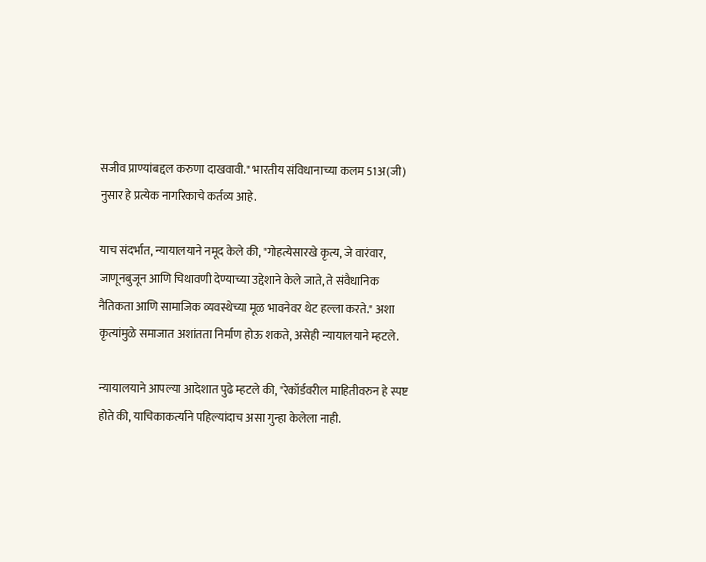सजीव प्राण्यांबद्दल करुणा दाखवावी." भारतीय संविधानाच्या कलम 51अ(जी) नुसार हे प्रत्येक नागरिकाचे कर्तव्य आहे.

याच संदर्भात, न्यायालयाने नमूद केले की, "गोहत्येसारखे कृत्य, जे वारंवार, जाणूनबुजून आणि चिथावणी देण्याच्या उद्देशाने केले जाते, ते संवैधानिक नैतिकता आणि सामाजिक व्यवस्थेच्या मूळ भावनेवर थेट हल्ला करते." अशा कृत्यांमुळे समाजात अशांतता निर्माण होऊ शकते, असेही न्यायालयाने म्हटले.

न्यायालयाने आपल्या आदेशात पुढे म्हटले की, "रेकॉर्डवरील माहितीवरुन हे स्पष्ट होते की, याचिकाकर्त्याने पहिल्यांदाच असा गुन्हा केलेला नाही.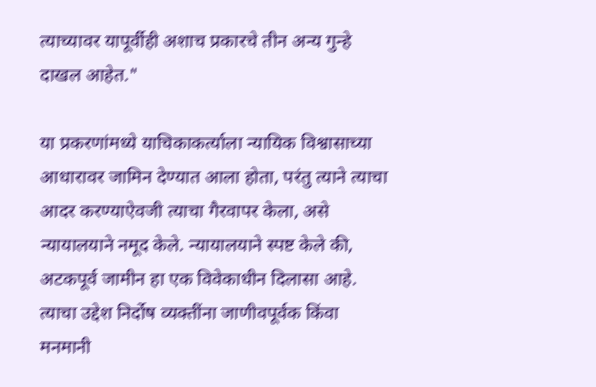त्याच्यावर यापूर्वीही अशाच प्रकारचे तीन अन्य गुन्हे दाखल आहेत."

या प्रकरणांमध्ये याचिकाकर्त्याला न्यायिक विश्वासाच्या आधारावर जामिन देण्यात आला होता, परंतु त्याने त्याचा आदर करण्याऐवजी त्याचा गैरवापर केला, असे न्यायालयाने नमूद केले. न्यायालयाने स्पष्ट केले की, अटकपूर्व जामीन हा एक विवेकाधीन दिलासा आहे. त्याचा उद्देश निर्दोष व्यक्तींना जाणीवपूर्वक किंवा मनमानी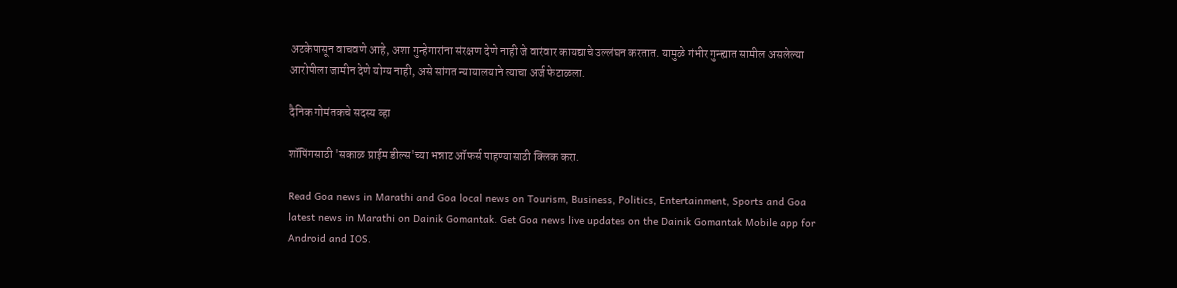अटकेपासून वाचवणे आहे, अशा गुन्हेगारांना संरक्षण देणे नाही जे वारंवार कायद्याचे उल्लंघन करतात. यामुळे गंभीर गुन्ह्यात सामील असलेल्या आरोपीला जामीन देणे योग्य नाही, असे सांगत न्यायालयाने त्याचा अर्ज फेटाळला.

दैनिक गोमंतकचे सदस्य व्हा

शॉपिंगसाठी 'सकाळ प्राईम डील्स'च्या भन्नाट ऑफर्स पाहण्यासाठी क्लिक करा.

Read Goa news in Marathi and Goa local news on Tourism, Business, Politics, Entertainment, Sports and Goa latest news in Marathi on Dainik Gomantak. Get Goa news live updates on the Dainik Gomantak Mobile app for Android and IOS.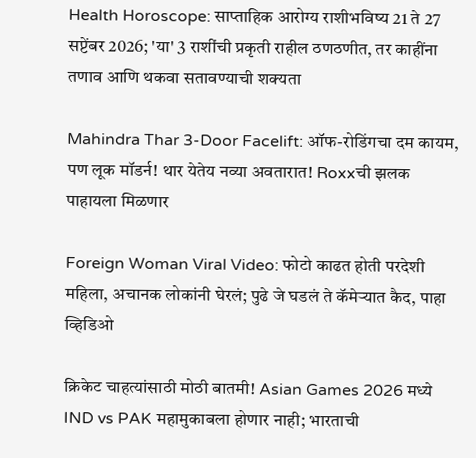Health Horoscope: साप्ताहिक आरोग्य राशीभविष्य 21 ते 27 सप्टेंबर 2026; 'या' 3 राशींची प्रकृती राहील ठणठणीत, तर काहींना तणाव आणि थकवा सतावण्याची शक्यता

Mahindra Thar 3-Door Facelift: ऑफ-रोडिंगचा दम कायम, पण लूक मॉडर्न! थार येतेय नव्या अवतारात! Roxxची झलक पाहायला मिळणार

Foreign Woman Viral Video: फोटो काढत होती परदेशी महिला, अचानक लोकांनी घेरलं; पुढे जे घडलं ते कॅमेऱ्यात कैद, पाहा व्हिडिओ

क्रिकेट चाहत्यांसाठी मोठी बातमी! Asian Games 2026 मध्ये IND vs PAK महामुकाबला होणार नाही; भारताची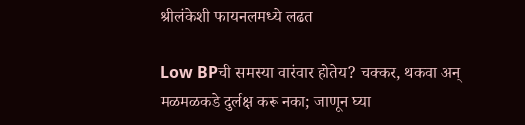श्रीलंकेशी फायनलमध्ये लढत

Low BPची समस्या वारंवार होतेय? चक्कर, थकवा अन् मळमळकडे दुर्लक्ष करू नका; जाणून घ्या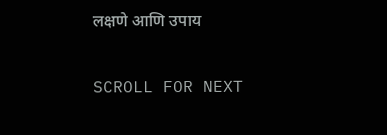लक्षणे आणि उपाय

SCROLL FOR NEXT